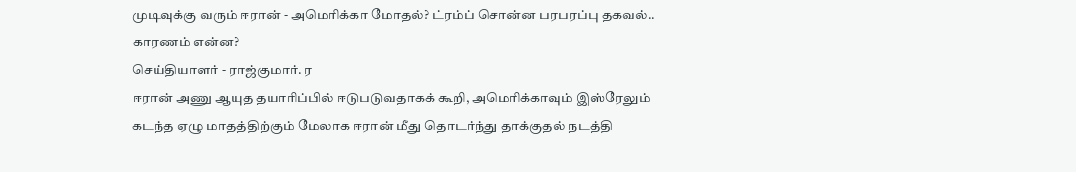முடிவுக்கு வரும் ஈரான் - அமெரிக்கா மோதல்? ட்ரம்ப் சொன்ன பரபரப்பு தகவல்.. காரணம் என்ன?
செய்தியாளர் - ராஜ்குமார். ர
ஈரான் அணு ஆயுத தயாரிப்பில் ஈடுபடுவதாகக் கூறி, அமெரிக்காவும் இஸ்ரேலும் கடந்த ஏழு மாதத்திற்கும் மேலாக ஈரான் மீது தொடர்ந்து தாக்குதல் நடத்தி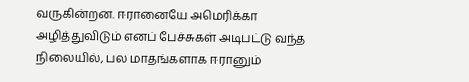வருகின்றன. ஈரானையே அமெரிக்கா அழித்துவிடும் எனப் பேச்சுகள் அடிபட்டு வந்த நிலையில், பல மாதங்களாக ஈரானும்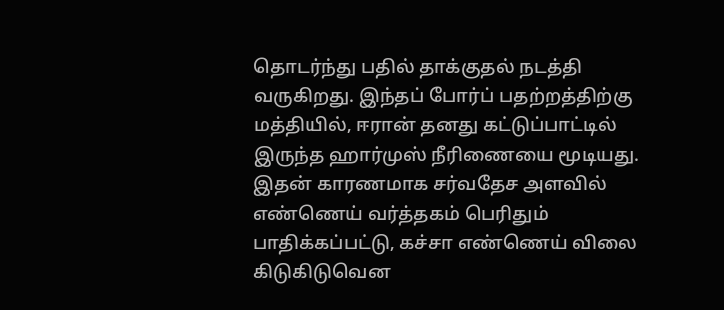தொடர்ந்து பதில் தாக்குதல் நடத்தி வருகிறது. இந்தப் போர்ப் பதற்றத்திற்கு மத்தியில், ஈரான் தனது கட்டுப்பாட்டில் இருந்த ஹார்முஸ் நீரிணையை மூடியது. இதன் காரணமாக சர்வதேச அளவில் எண்ணெய் வர்த்தகம் பெரிதும் பாதிக்கப்பட்டு, கச்சா எண்ணெய் விலை கிடுகிடுவென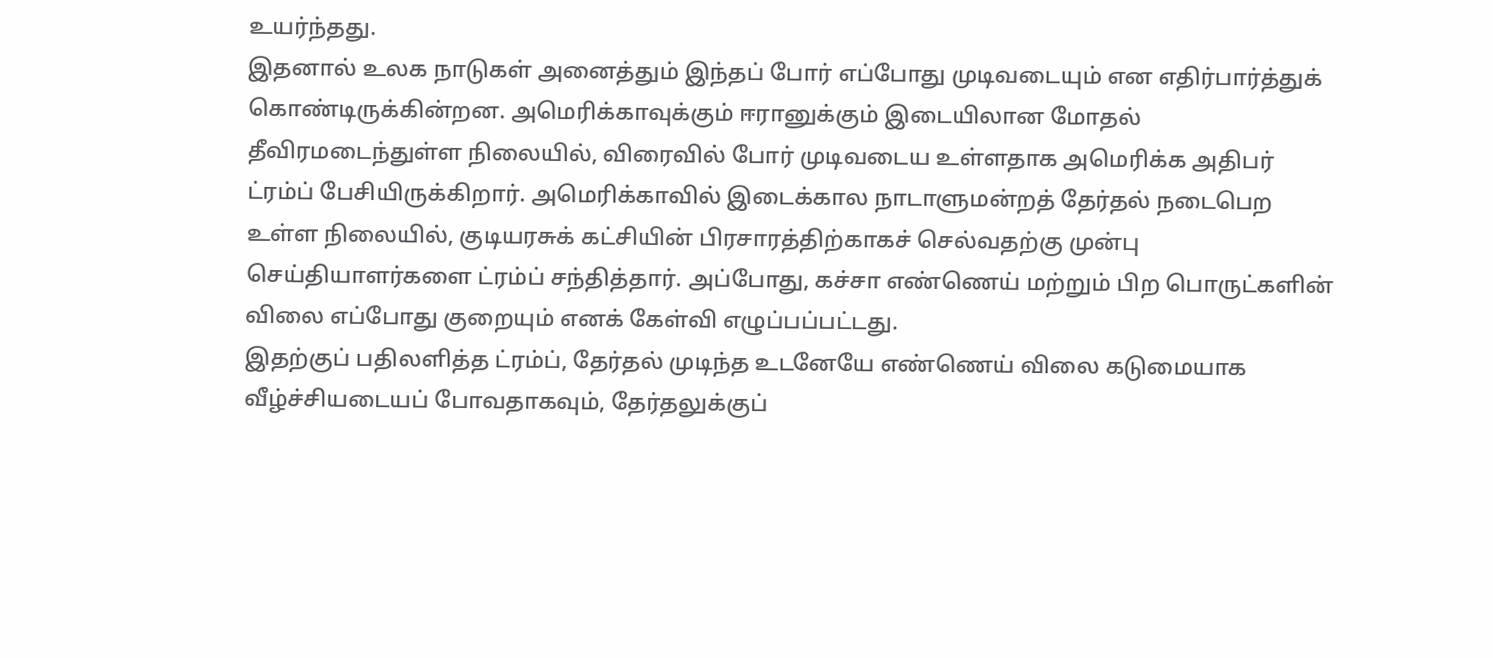உயர்ந்தது.
இதனால் உலக நாடுகள் அனைத்தும் இந்தப் போர் எப்போது முடிவடையும் என எதிர்பார்த்துக் கொண்டிருக்கின்றன. அமெரிக்காவுக்கும் ஈரானுக்கும் இடையிலான மோதல் தீவிரமடைந்துள்ள நிலையில், விரைவில் போர் முடிவடைய உள்ளதாக அமெரிக்க அதிபர் ட்ரம்ப் பேசியிருக்கிறார். அமெரிக்காவில் இடைக்கால நாடாளுமன்றத் தேர்தல் நடைபெற உள்ள நிலையில், குடியரசுக் கட்சியின் பிரசாரத்திற்காகச் செல்வதற்கு முன்பு செய்தியாளர்களை ட்ரம்ப் சந்தித்தார். அப்போது, கச்சா எண்ணெய் மற்றும் பிற பொருட்களின் விலை எப்போது குறையும் எனக் கேள்வி எழுப்பப்பட்டது.
இதற்குப் பதிலளித்த ட்ரம்ப், தேர்தல் முடிந்த உடனேயே எண்ணெய் விலை கடுமையாக வீழ்ச்சியடையப் போவதாகவும், தேர்தலுக்குப்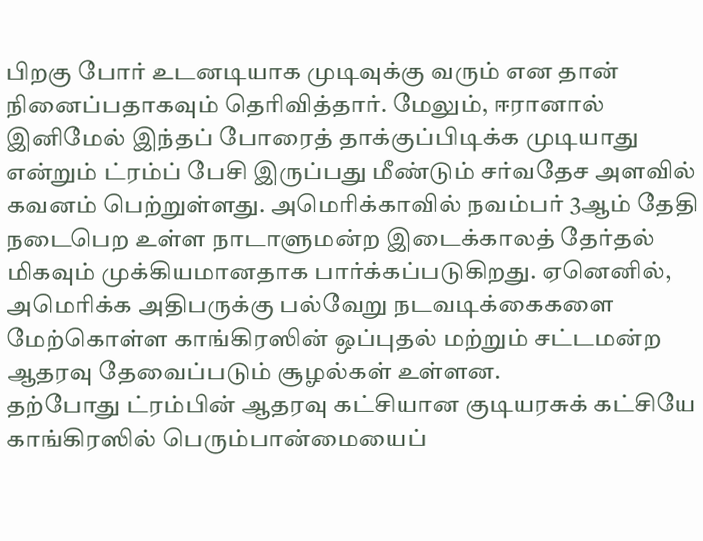பிறகு போர் உடனடியாக முடிவுக்கு வரும் என தான் நினைப்பதாகவும் தெரிவித்தார். மேலும், ஈரானால் இனிமேல் இந்தப் போரைத் தாக்குப்பிடிக்க முடியாது என்றும் ட்ரம்ப் பேசி இருப்பது மீண்டும் சர்வதேச அளவில் கவனம் பெற்றுள்ளது. அமெரிக்காவில் நவம்பர் 3ஆம் தேதி நடைபெற உள்ள நாடாளுமன்ற இடைக்காலத் தேர்தல் மிகவும் முக்கியமானதாக பார்க்கப்படுகிறது. ஏனெனில், அமெரிக்க அதிபருக்கு பல்வேறு நடவடிக்கைகளை மேற்கொள்ள காங்கிரஸின் ஒப்புதல் மற்றும் சட்டமன்ற ஆதரவு தேவைப்படும் சூழல்கள் உள்ளன.
தற்போது ட்ரம்பின் ஆதரவு கட்சியான குடியரசுக் கட்சியே காங்கிரஸில் பெரும்பான்மையைப்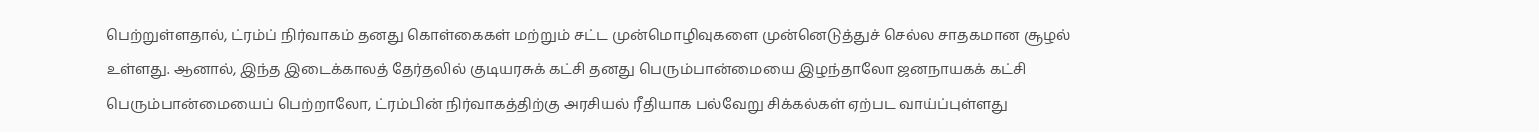பெற்றுள்ளதால், ட்ரம்ப் நிர்வாகம் தனது கொள்கைகள் மற்றும் சட்ட முன்மொழிவுகளை முன்னெடுத்துச் செல்ல சாதகமான சூழல் உள்ளது. ஆனால், இந்த இடைக்காலத் தேர்தலில் குடியரசுக் கட்சி தனது பெரும்பான்மையை இழந்தாலோ ஜனநாயகக் கட்சி பெரும்பான்மையைப் பெற்றாலோ, ட்ரம்பின் நிர்வாகத்திற்கு அரசியல் ரீதியாக பல்வேறு சிக்கல்கள் ஏற்பட வாய்ப்புள்ளது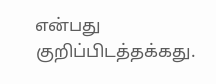என்பது குறிப்பிடத்தக்கது.